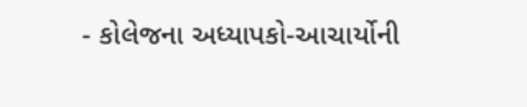- કોલેજના અધ્યાપકો-આચાર્યોની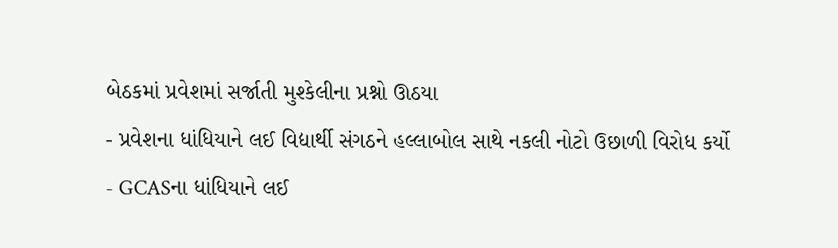બેઠકમાં પ્રવેશમાં સર્જાતી મુશ્કેલીના પ્રશ્નો ઊઠયા
- પ્રવેશના ધાંધિયાને લઈ વિદ્યાર્થી સંગઠને હલ્લાબોલ સાથે નકલી નોટો ઉછાળી વિરોધ કર્યો
- GCASના ધાંધિયાને લઈ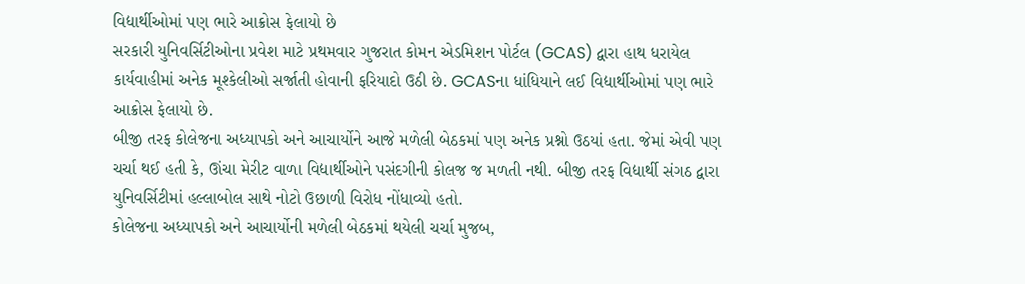વિદ્યાર્થીઓમાં પણ ભારે આક્રોસ ફેલાયો છે
સરકારી યુનિવર્સિટીઓના પ્રવેશ માટે પ્રથમવાર ગુજરાત કોમન એડમિશન પોર્ટલ (GCAS) દ્વારા હાથ ધરાયેલ કાર્યવાહીમાં અનેક મૂશ્કેલીઓ સર્જાતી હોવાની ફરિયાદો ઉઠી છે. GCASના ધાંધિયાને લઈ વિદ્યાર્થીઓમાં પણ ભારે આક્રોસ ફેલાયો છે.
બીજી તરફ કોલેજના અધ્યાપકો અને આચાર્યોને આજે મળેલી બેઠકમાં પણ અનેક પ્રશ્નો ઉઠયાં હતા. જેમાં એવી પણ ચર્ચા થઈ હતી કે, ઊંચા મેરીટ વાળા વિદ્યાર્થીઓને પસંદગીની કોલજ જ મળતી નથી. બીજી તરફ વિદ્યાર્થી સંગઠ દ્વારા યુનિવર્સિટીમાં હલ્લાબોલ સાથે નોટો ઉછાળી વિરોધ નોંધાવ્યો હતો.
કોલેજના અધ્યાપકો અને આચાર્યોની મળેલી બેઠકમાં થયેલી ચર્ચા મુજબ,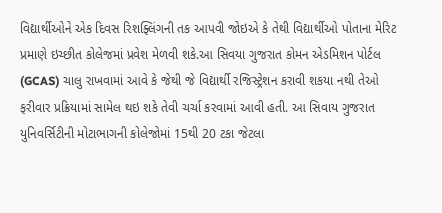વિદ્યાર્થીઓને એક દિવસ રિશફ્લિંગની તક આપવી જોઇએ કે તેથી વિદ્યાર્થીઓ પોતાના મેરિટ પ્રમાણે ઇચ્છીત કોલેજમાં પ્રવેશ મેળવી શકે.આ સિવયા ગુજરાત કોમન એડમિશન પોર્ટલ (GCAS) ચાલુ રાખવામાં આવે કે જેથી જે વિદ્યાર્થી રજિસ્ટ્રેશન કરાવી શકયા નથી તેઓ ફરીવાર પ્રક્રિયામાં સામેલ થઇ શકે તેવી ચર્ચા કરવામાં આવી હતી. આ સિવાય ગુજરાત યુનિવર્સિટીની મોટાભાગની કોલેજોમાં 15થી 20 ટકા જેટલા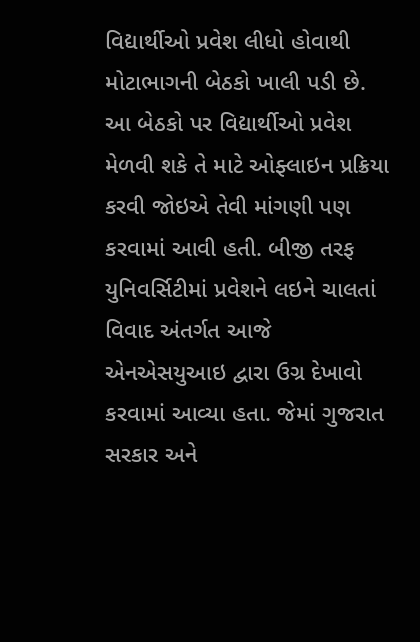વિદ્યાર્થીઓ પ્રવેશ લીધો હોવાથી મોટાભાગની બેઠકો ખાલી પડી છે. આ બેઠકો પર વિદ્યાર્થીઓ પ્રવેશ મેળવી શકે તે માટે ઓફ્લાઇન પ્રક્રિયા કરવી જોઇએ તેવી માંગણી પણ કરવામાં આવી હતી. બીજી તરફ યુનિવર્સિટીમાં પ્રવેશને લઇને ચાલતાં વિવાદ અંતર્ગત આજે એનએસયુઆઇ દ્વારા ઉગ્ર દેખાવો કરવામાં આવ્યા હતા. જેમાં ગુજરાત સરકાર અને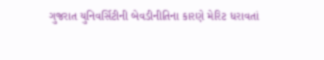ગુજરાત યુનિવર્સિટીની બેવડીનીતિના કારણે મેરિટ ધરાવતાં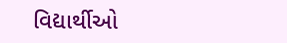વિદ્યાર્થીઓ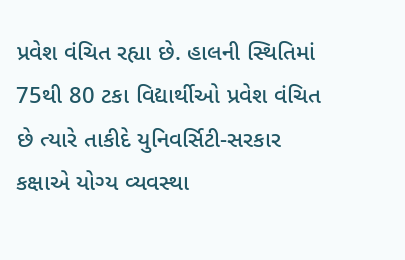પ્રવેશ વંચિત રહ્યા છે. હાલની સ્થિતિમાં 75થી 80 ટકા વિદ્યાર્થીઓ પ્રવેશ વંચિત છે ત્યારે તાકીદે યુનિવર્સિટી-સરકાર કક્ષાએ યોગ્ય વ્યવસ્થા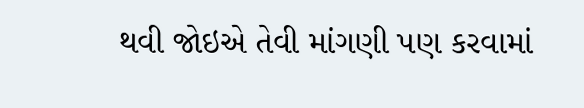થવી જોઇએ તેવી માંગણી પણ કરવામાં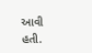આવી હતી.